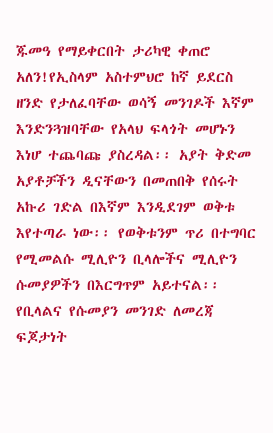ጁመዓ የማይቀርበት ታሪካዊ ቀጠሮ አለን!የኢስላም አስተምህሮ ከኛ ይደርስ ዘንድ የታለፈባቸው ወሳኝ መንገዶች እኛም እንድንጓዝባቸው የአላህ ፍላጎት መሆኑን እነሆ ተጨባጩ ያስረዳል፡፡ አያት ቅድመ አያቶቻችን ዲናቸውን በመጠበቅ የሰሩት አኩሪ ገድል በእኛም እንዲደገም ወቅቱ እየተጣራ ነው፡፡ የወቅቱንም ጥሪ በተግባር የሚመልሱ ሚሊዮን ቢላሎችና ሚሊዮን ሱመያዎችን በእርግጥም አይተናል፡፡ የቢላልና የሱመያን መንገድ ለመረጃ ፍጆታነት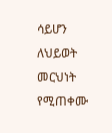ሳይሆን ለህይወት መርህነት የሚጠቀሙ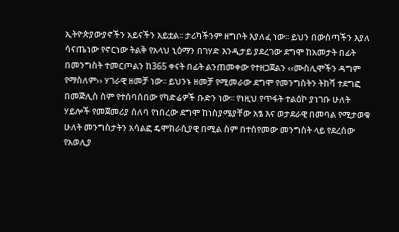ኢትዮጵያውያኖችን አይናችን አይቷል፡፡ ታሪካችንም ዘግቦት እያለፈ ነው፡፡ ይህን በውስጣችን እያለ ሳናጤነው የኖርነው ትልቅ የአላህ ኒዕማን በገሃድ እንዲታይ ያደረገው ደግሞ ከአመታት በፊት በመንግስት ተመርጦልን ከ365 ቀናት በፊት ልንጠመቀው የተዘጋጀልን ‹‹ሙስሊሞችን ዳግም የማስለም›› ሃገራዊ ዘመቻ ነው፡፡ ይህንኑ ዘመቻ የሚመራው ደግሞ የመንግስትን ትከሻ ተደግፎ በመጅሊስ ስም የተሰባሰበው የካድሬዎች ቡድን ነው፡፡ የነዚህ የጥፋት ተልዕኮ ያነገቡ ሁለት ሃይሎች የመጀመሪያ ሰለባ የነበረው ደግሞ ከነስያሜያቸው አፄ እና ወታደራዊ በመባል የሚታወቁ ሁለት መንግስታትን አሳልፎ ዴሞክራሲያዊ በሚል ስም በተሰየመው መንግስት ላይ የደረሰው የአወሊያ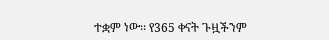ተቋም ነው፡፡ የ365 ቀናት ጉዟችንም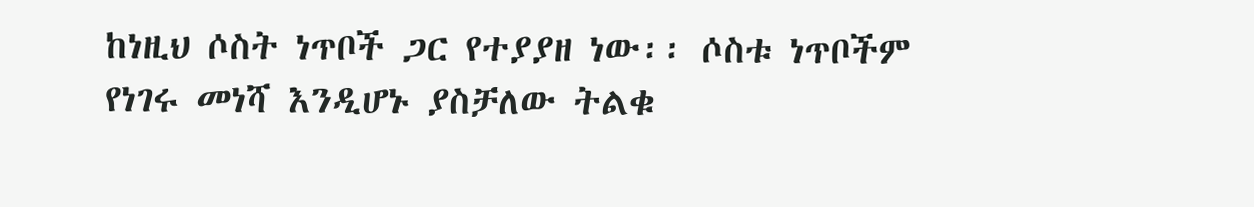ከነዚህ ሶስት ነጥቦች ጋር የተያያዘ ነው፡፡ ሶስቱ ነጥቦችም የነገሩ መነሻ እንዲሆኑ ያስቻለው ትልቁ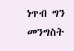ነጥብ ግን መንግስት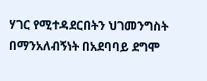ሃገር የሚተዳደርበትን ህገመንግስት በማንአለብኝነት በአደባባይ ደግሞ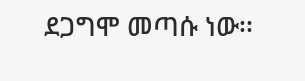ደጋግሞ መጣሱ ነው፡፡